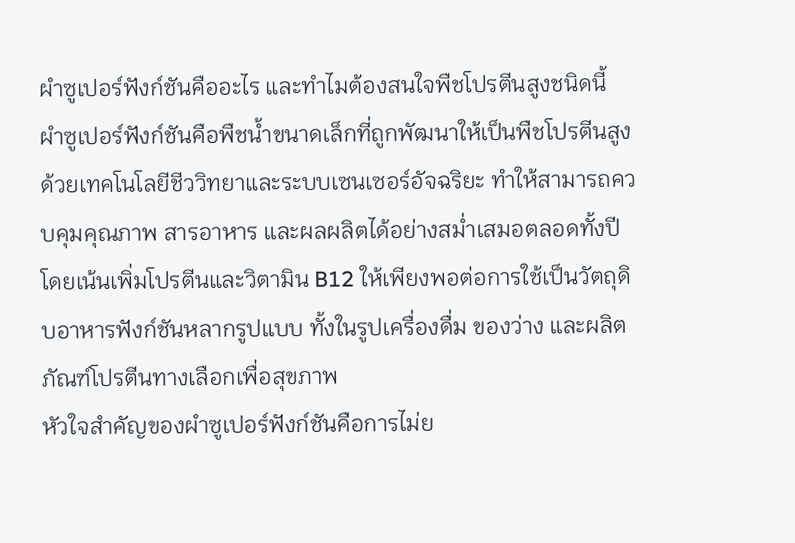ผำซูเปอร์ฟังก์ชันคืออะไร และทำไมต้องสนใจพืชโปรตีนสูงชนิดนี้
ผำซูเปอร์ฟังก์ชันคือพืชน้ำขนาดเล็กที่ถูกพัฒนาให้เป็นพืชโปรตีนสูงด้วยเทคโนโลยีชีววิทยาและระบบเซนเซอร์อัจฉริยะ ทำให้สามารถควบคุมคุณภาพ สารอาหาร และผลผลิตได้อย่างสม่ำเสมอตลอดทั้งปี โดยเน้นเพิ่มโปรตีนและวิตามิน B12 ให้เพียงพอต่อการใช้เป็นวัตถุดิบอาหารฟังก์ชันหลากรูปแบบ ทั้งในรูปเครื่องดื่ม ของว่าง และผลิตภัณฑ์โปรตีนทางเลือกเพื่อสุขภาพ
หัวใจสำคัญของผำซูเปอร์ฟังก์ชันคือการไม่ย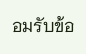อมรับข้อ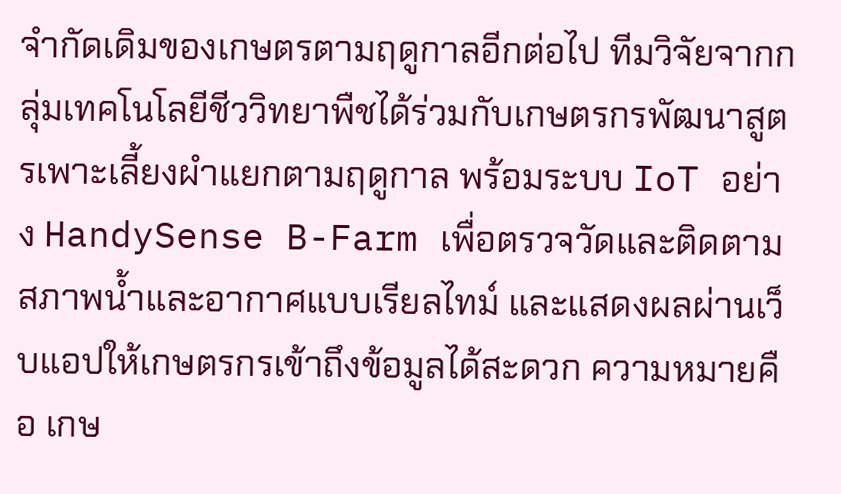จำกัดเดิมของเกษตรตามฤดูกาลอีกต่อไป ทีมวิจัยจากกลุ่มเทคโนโลยีชีววิทยาพืชได้ร่วมกับเกษตรกรพัฒนาสูตรเพาะเลี้ยงผำแยกตามฤดูกาล พร้อมระบบ IoT อย่าง HandySense B-Farm เพื่อตรวจวัดและติดตามสภาพน้ำและอากาศแบบเรียลไทม์ และแสดงผลผ่านเว็บแอปให้เกษตรกรเข้าถึงข้อมูลได้สะดวก ความหมายคือ เกษ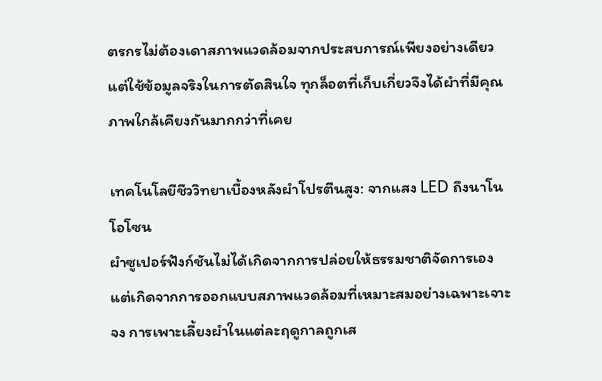ตรกรไม่ต้องเดาสภาพแวดล้อมจากประสบการณ์เพียงอย่างเดียว แต่ใช้ข้อมูลจริงในการตัดสินใจ ทุกล็อตที่เก็บเกี่ยวจึงได้ผำที่มีคุณภาพใกล้เคียงกันมากกว่าที่เคย

เทคโนโลยีชีววิทยาเบื้องหลังผำโปรตีนสูง: จากแสง LED ถึงนาโนโอโซน
ผำซูเปอร์ฟังก์ชันไม่ได้เกิดจากการปล่อยให้ธรรมชาติจัดการเอง แต่เกิดจากการออกแบบสภาพแวดล้อมที่เหมาะสมอย่างเฉพาะเจาะจง การเพาะเลี้ยงผำในแต่ละฤดูกาลถูกเส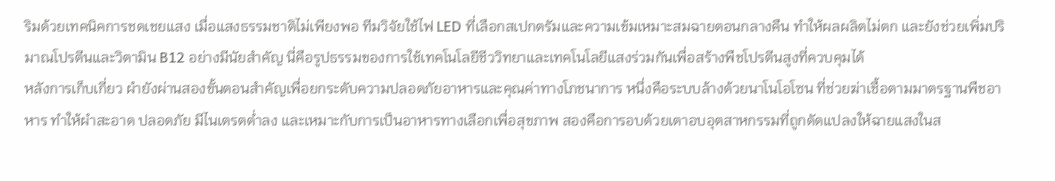ริมด้วยเทคนิคการชดเชยแสง เมื่อแสงธรรมชาติไม่เพียงพอ ทีมวิจัยใช้ไฟ LED ที่เลือกสเปกตรัมและความเข้มเหมาะสมฉายตอนกลางคืน ทำให้ผลผลิตไม่ตก และยังช่วยเพิ่มปริมาณโปรตีนและวิตามิน B12 อย่างมีนัยสำคัญ นี่คือรูปธรรมของการใช้เทคโนโลยีชีววิทยาและเทคโนโลยีแสงร่วมกันเพื่อสร้างพืชโปรตีนสูงที่ควบคุมได้
หลังการเก็บเกี่ยว ผำยังผ่านสองขั้นตอนสำคัญเพื่อยกระดับความปลอดภัยอาหารและคุณค่าทางโภชนาการ หนึ่งคือระบบล้างด้วยนาโนโอโซน ที่ช่วยฆ่าเชื้อตามมาตรฐานพืชอาหาร ทำให้ผำสะอาด ปลอดภัย มีไนเตรตต่ำลง และเหมาะกับการเป็นอาหารทางเลือกเพื่อสุขภาพ สองคือการอบด้วยเตาอบอุตสาหกรรมที่ถูกดัดแปลงให้ฉายแสงในส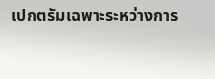เปกตรัมเฉพาะระหว่างการ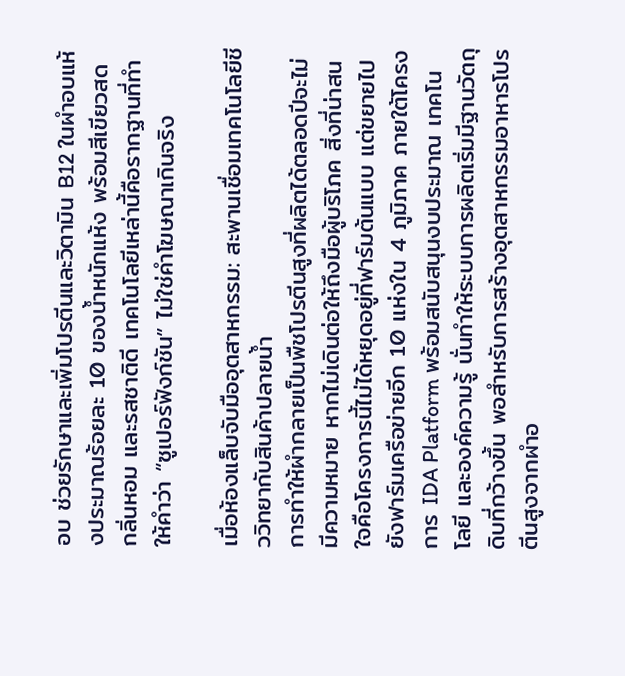อบ ช่วยรักษาและเพิ่มโปรตีนและวิตามิน B12 ในผำอบแห้งประมาณร้อยละ 10 ของน้ำหนักแห้ง พร้อมสีเขียวสด กลิ่นหอม และรสชาติดี เทคโนโลยีเหล่านี้คือรากฐานที่ทำให้คำว่า “ซูเปอร์ฟังก์ชัน” ไม่ใช่คำโฆษณาเกินจริง

เมื่อห้องแล็บจับมืออุตสาหกรรม: สะพานเชื่อมเทคโนโลยีชีววิทยากับสินค้าปลายน้ำ
การทำให้ผำกลายเป็นพืชโปรตีนสูงที่ผลิตได้ตลอดปีจะไม่มีความหมาย หากไม่เดินต่อให้ถึงมือผู้บริโภค สิ่งที่น่าสนใจคือโครงการนี้ไม่ได้หยุดอยู่ที่ฟาร์มต้นแบบ แต่ขยายไปยังฟาร์มเครือข่ายอีก 10 แห่งใน 4 ภูมิภาค ภายใต้โครงการ IDA Platform พร้อมสนับสนุนงบประมาณ เทคโนโลยี และองค์ความรู้ นั่นทำให้ระบบการผลิตเริ่มมีฐานวัตถุดิบที่กว้างขึ้น พอสำหรับการสร้างอุตสาหกรรมอาหารโปรตีนสูงจากผำอ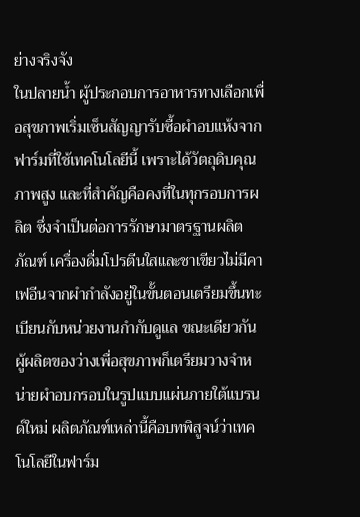ย่างจริงจัง
ในปลายน้ำ ผู้ประกอบการอาหารทางเลือกเพื่อสุขภาพเริ่มเซ็นสัญญารับซื้อผำอบแห้งจากฟาร์มที่ใช้เทคโนโลยีนี้ เพราะได้วัตถุดิบคุณภาพสูง และที่สำคัญคือคงที่ในทุกรอบการผลิต ซึ่งจำเป็นต่อการรักษามาตรฐานผลิตภัณฑ์ เครื่องดื่มโปรตีนใสและชาเขียวไม่มีคาเฟอีนจากผำกำลังอยู่ในขั้นตอนเตรียมขึ้นทะเบียนกับหน่วยงานกำกับดูแล ขณะเดียวกัน ผู้ผลิตของว่างเพื่อสุขภาพก็เตรียมวางจำหน่ายผำอบกรอบในรูปแบบแผ่นภายใต้แบรนด์ใหม่ ผลิตภัณฑ์เหล่านี้คือบทพิสูจน์ว่าเทคโนโลยีในฟาร์ม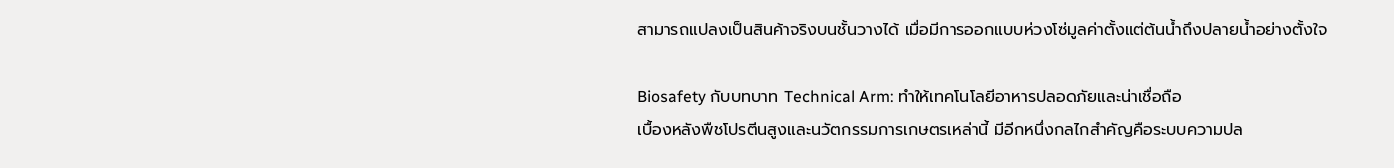สามารถแปลงเป็นสินค้าจริงบนชั้นวางได้ เมื่อมีการออกแบบห่วงโซ่มูลค่าตั้งแต่ต้นน้ำถึงปลายน้ำอย่างตั้งใจ

Biosafety กับบทบาท Technical Arm: ทำให้เทคโนโลยีอาหารปลอดภัยและน่าเชื่อถือ
เบื้องหลังพืชโปรตีนสูงและนวัตกรรมการเกษตรเหล่านี้ มีอีกหนึ่งกลไกสำคัญคือระบบความปล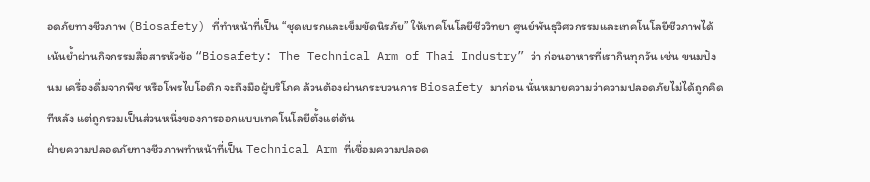อดภัยทางชีวภาพ (Biosafety) ที่ทำหน้าที่เป็น “ชุดเบรกและเข็มขัดนิรภัย” ให้เทคโนโลยีชีววิทยา ศูนย์พันธุวิศวกรรมและเทคโนโลยีชีวภาพได้เน้นย้ำผ่านกิจกรรมสื่อสารหัวข้อ “Biosafety: The Technical Arm of Thai Industry” ว่า ก่อนอาหารที่เรากินทุกวัน เช่น ขนมปัง นม เครื่องดื่มจากพืช หรือโพรไบโอติก จะถึงมือผู้บริโภค ล้วนต้องผ่านกระบวนการ Biosafety มาก่อน นั่นหมายความว่าความปลอดภัยไม่ได้ถูกคิดทีหลัง แต่ถูกรวมเป็นส่วนหนึ่งของการออกแบบเทคโนโลยีตั้งแต่ต้น
ฝ่ายความปลอดภัยทางชีวภาพทำหน้าที่เป็น Technical Arm ที่เชื่อมความปลอด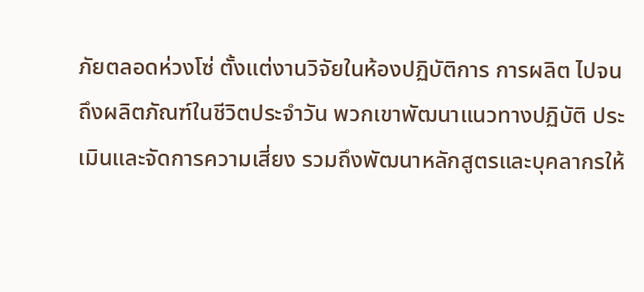ภัยตลอดห่วงโซ่ ตั้งแต่งานวิจัยในห้องปฏิบัติการ การผลิต ไปจนถึงผลิตภัณฑ์ในชีวิตประจำวัน พวกเขาพัฒนาแนวทางปฏิบัติ ประเมินและจัดการความเสี่ยง รวมถึงพัฒนาหลักสูตรและบุคลากรให้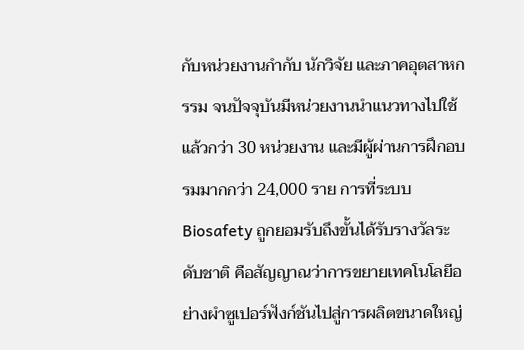กับหน่วยงานกำกับ นักวิจัย และภาคอุตสาหกรรม จนปัจจุบันมีหน่วยงานนำแนวทางไปใช้แล้วกว่า 30 หน่วยงาน และมีผู้ผ่านการฝึกอบรมมากกว่า 24,000 ราย การที่ระบบ Biosafety ถูกยอมรับถึงขั้นได้รับรางวัลระดับชาติ คือสัญญาณว่าการขยายเทคโนโลยีอย่างผำซูเปอร์ฟังก์ชันไปสู่การผลิตขนาดใหญ่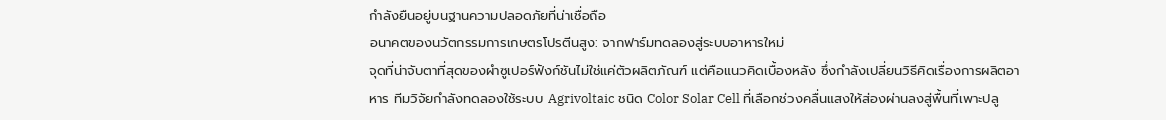กำลังยืนอยู่บนฐานความปลอดภัยที่น่าเชื่อถือ
อนาคตของนวัตกรรมการเกษตรโปรตีนสูง: จากฟาร์มทดลองสู่ระบบอาหารใหม่
จุดที่น่าจับตาที่สุดของผำซูเปอร์ฟังก์ชันไม่ใช่แค่ตัวผลิตภัณฑ์ แต่คือแนวคิดเบื้องหลัง ซึ่งกำลังเปลี่ยนวิธีคิดเรื่องการผลิตอาหาร ทีมวิจัยกำลังทดลองใช้ระบบ Agrivoltaic ชนิด Color Solar Cell ที่เลือกช่วงคลื่นแสงให้ส่องผ่านลงสู่พื้นที่เพาะปลู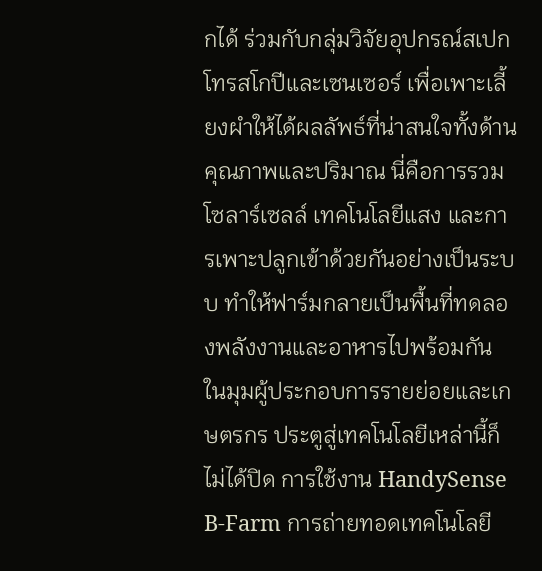กได้ ร่วมกับกลุ่มวิจัยอุปกรณ์สเปกโทรสโกปีและเซนเซอร์ เพื่อเพาะเลี้ยงผำให้ได้ผลลัพธ์ที่น่าสนใจทั้งด้านคุณภาพและปริมาณ นี่คือการรวมโซลาร์เซลล์ เทคโนโลยีแสง และการเพาะปลูกเข้าด้วยกันอย่างเป็นระบบ ทำให้ฟาร์มกลายเป็นพื้นที่ทดลองพลังงานและอาหารไปพร้อมกัน
ในมุมผู้ประกอบการรายย่อยและเกษตรกร ประตูสู่เทคโนโลยีเหล่านี้ก็ไม่ได้ปิด การใช้งาน HandySense B-Farm การถ่ายทอดเทคโนโลยี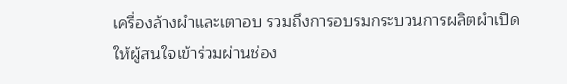เครื่องล้างผำและเตาอบ รวมถึงการอบรมกระบวนการผลิตผำเปิดให้ผู้สนใจเข้าร่วมผ่านช่อง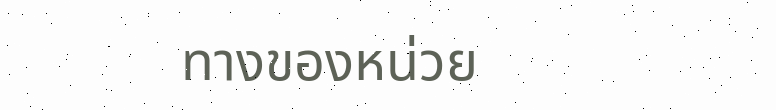ทางของหน่วย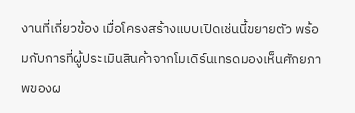งานที่เกี่ยวข้อง เมื่อโครงสร้างแบบเปิดเช่นนี้ขยายตัว พร้อมกับการที่ผู้ประเมินสินค้าจากโมเดิร์นเทรดมองเห็นศักยภาพของผ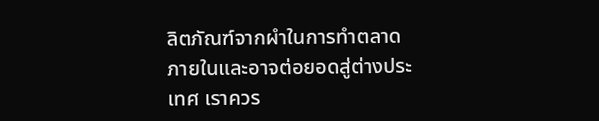ลิตภัณฑ์จากผำในการทำตลาดภายในและอาจต่อยอดสู่ต่างประเทศ เราควร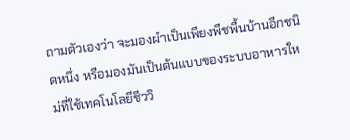ถามตัวเองว่า จะมองผำเป็นเพียงพืชพื้นบ้านอีกชนิดหนึ่ง หรือมองมันเป็นต้นแบบของระบบอาหารใหม่ที่ใช้เทคโนโลยีชีววิ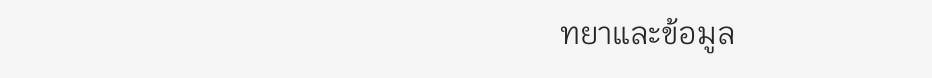ทยาและข้อมูล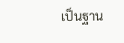เป็นฐาน